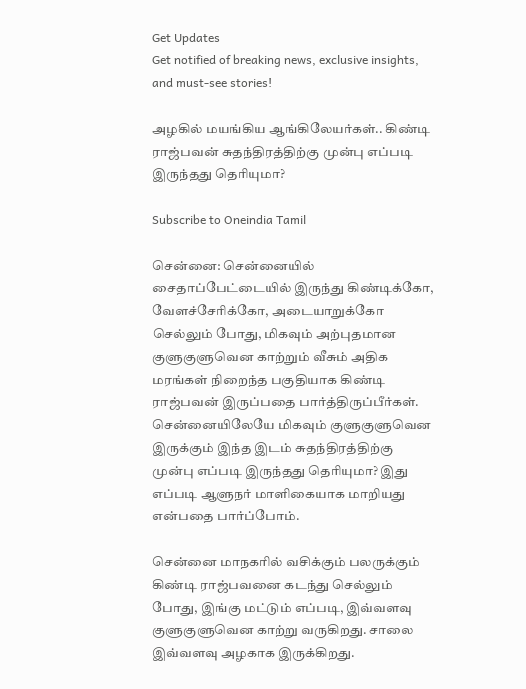Get Updates
Get notified of breaking news, exclusive insights, and must-see stories!

அழகில் மயங்கிய ஆங்கிலேயர்கள்.. கிண்டி ராஜ்பவன் சுதந்திரத்திற்கு முன்பு எப்படி இருந்தது தெரியுமா?

Subscribe to Oneindia Tamil

சென்னை: சென்னையில் சைதாப்பேட்டையில் இருந்து கிண்டிக்கோ, வேளச்சேரிக்கோ, அடையாறுக்கோ செல்லும் போது, மிகவும் அற்புதமான குளுகுளுவென காற்றும் வீசும் அதிக மரங்கள் நிறைந்த பகுதியாக கிண்டி ராஜ்பவன் இருப்பதை பார்த்திருப்பீர்கள். சென்னையிலேயே மிகவும் குளுகுளுவென இருக்கும் இந்த இடம் சுதந்திரத்திற்கு முன்பு எப்படி இருந்தது தெரியுமா? இது எப்படி ஆளுநர் மாளிகையாக மாறியது என்பதை பார்ப்போம்.

சென்னை மாநகரில் வசிக்கும் பலருக்கும் கிண்டி ராஜ்பவனை கடந்து செல்லும் போது, இங்கு மட்டும் எப்படி, இவ்வளவு குளுகுளுவென காற்று வருகிறது. சாலை இவ்வளவு அழகாக இருக்கிறது.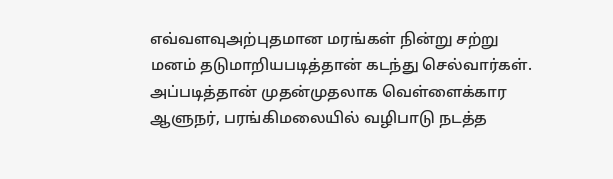எவ்வளவுஅற்புதமான மரங்கள் நின்று சற்று மனம் தடுமாறியபடித்தான் கடந்து செல்வார்கள். அப்படித்தான் முதன்முதலாக வெள்ளைக்கார ஆளுநர், பரங்கிமலையில் வழிபாடு நடத்த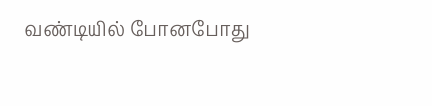வண்டியில் போனபோது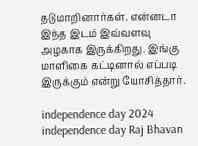தடுமாறினார்கள். என்னடா இந்த இடம் இவ்வளவு அழகாக இருக்கிறது. இங்கு மாளிகை கட்டினால் எப்படி இருக்கும் என்று யோசித்தார்.

independence day 2024 independence day Raj Bhavan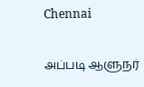Chennai

அப்படி ஆளுநர்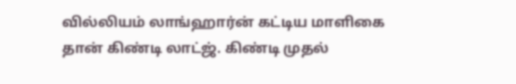வில்லியம் லாங்ஹார்ன் கட்டிய மாளிகை தான் கிண்டி லாட்ஜ். கிண்டி முதல்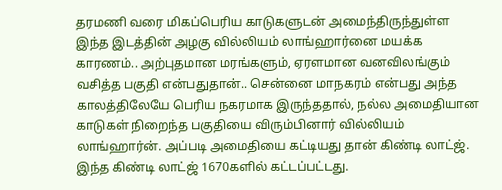தரமணி வரை மிகப்பெரிய காடுகளுடன் அமைந்திருந்துள்ள இந்த இடத்தின் அழகு வில்லியம் லாங்ஹார்னை மயக்க காரணம்.. அற்புதமான மரங்களும், ஏரளமான வனவிலங்கும் வசித்த பகுதி என்பதுதான்.. சென்னை மாநகரம் என்பது அந்த காலத்திலேயே பெரிய நகரமாக இருந்ததால், நல்ல அமைதியான காடுகள் நிறைந்த பகுதியை விரும்பினார் வில்லியம் லாங்ஹார்ன். அப்படி அமைதியை கட்டியது தான் கிண்டி லாட்ஜ். இந்த கிண்டி லாட்ஜ் 1670களில் கட்டப்பட்டது.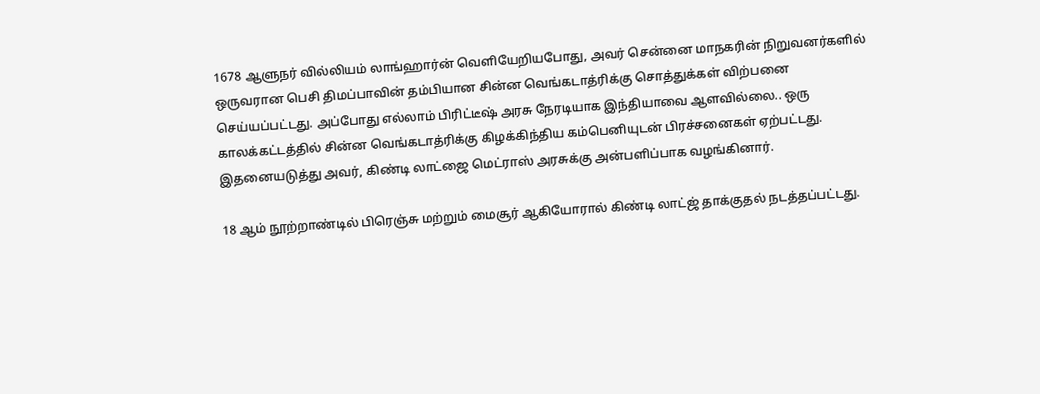1678 ஆளுநர் வில்லியம் லாங்ஹார்ன் வெளியேறியபோது, அவர் சென்னை மாநகரின் நிறுவனர்களில் ஒருவரான பெசி திமப்பாவின் தம்பியான சின்ன வெங்கடாத்ரிக்கு சொத்துக்கள் விற்பனை செய்யப்பட்டது. அப்போது எல்லாம் பிரிட்டீஷ் அரசு நேரடியாக இந்தியாவை ஆளவில்லை.. ஒரு காலக்கட்டத்தில் சின்ன வெங்கடாத்ரிக்கு கிழக்கிந்திய கம்பெனியுடன் பிரச்சனைகள் ஏற்பட்டது. இதனையடுத்து அவர், கிண்டி லாட்ஜை மெட்ராஸ் அரசுக்கு அன்பளிப்பாக வழங்கினார்.

18 ஆம் நூற்றாண்டில் பிரெஞ்சு மற்றும் மைசூர் ஆகியோரால் கிண்டி லாட்ஜ் தாக்குதல் நடத்தப்பட்டது.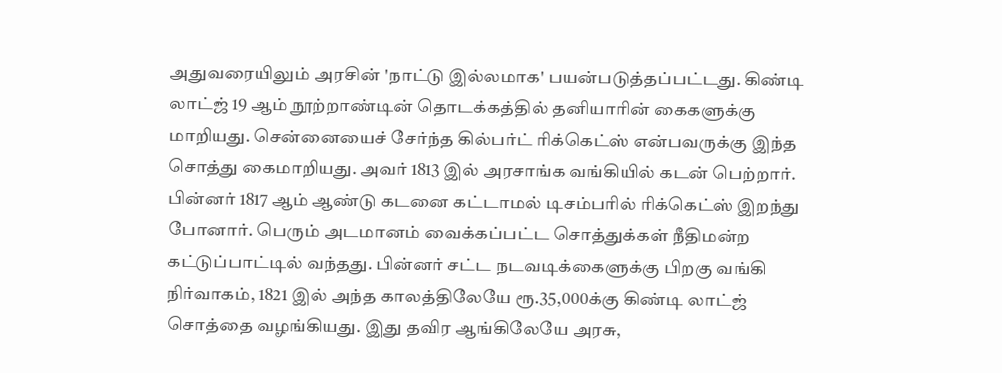அதுவரையிலும் அரசின் 'நாட்டு இல்லமாக' பயன்படுத்தப்பட்டது. கிண்டி லாட்ஜ் 19 ஆம் நூற்றாண்டின் தொடக்கத்தில் தனியாரின் கைகளுக்கு மாறியது. சென்னையைச் சேர்ந்த கில்பர்ட் ரிக்கெட்ஸ் என்பவருக்கு இந்த சொத்து கைமாறியது. அவர் 1813 இல் அரசாங்க வங்கியில் கடன் பெற்றார். பின்னர் 1817 ஆம் ஆண்டு கடனை கட்டாமல் டிசம்பரில் ரிக்கெட்ஸ் இறந்து போனார். பெரும் அடமானம் வைக்கப்பட்ட சொத்துக்கள் நீதிமன்ற கட்டுப்பாட்டில் வந்தது. பின்னர் சட்ட நடவடிக்கைளுக்கு பிறகு வங்கி நிர்வாகம், 1821 இல் அந்த காலத்திலேயே ரூ.35,000க்கு கிண்டி லாட்ஜ் சொத்தை வழங்கியது. இது தவிர ஆங்கிலேயே அரசு,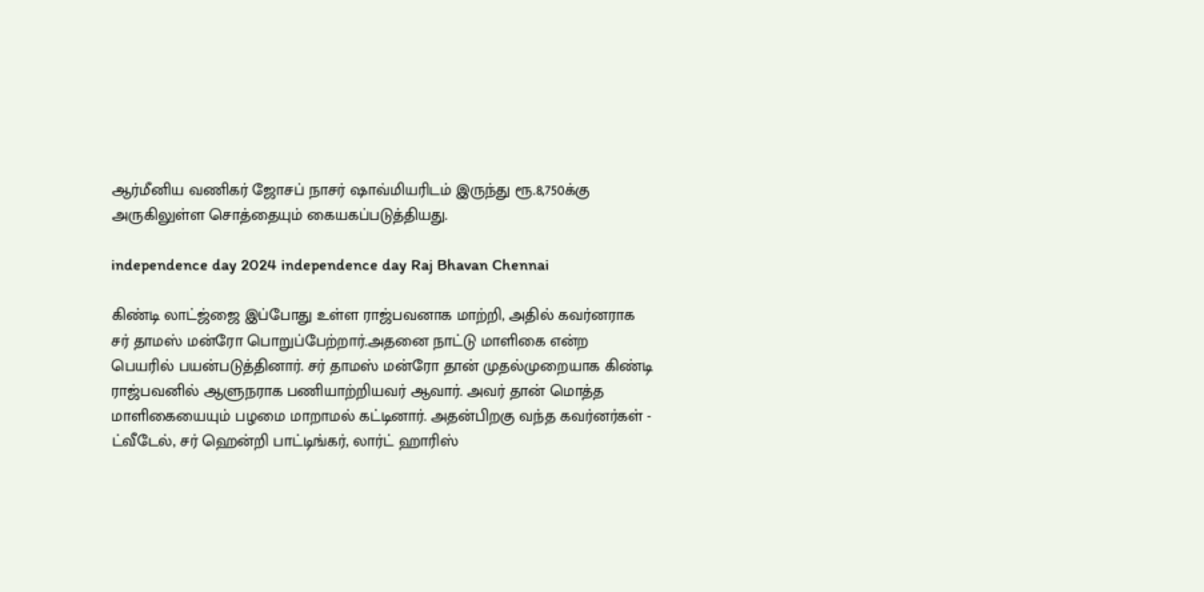ஆர்மீனிய வணிகர் ஜோசப் நாசர் ஷாவ்மியரிடம் இருந்து ரூ.8,750க்கு அருகிலுள்ள சொத்தையும் கையகப்படுத்தியது.

independence day 2024 independence day Raj Bhavan Chennai

கிண்டி லாட்ஜ்ஜை இப்போது உள்ள ராஜ்பவனாக மாற்றி, அதில் கவர்னராக சர் தாமஸ் மன்ரோ பொறுப்பேற்றார்.அதனை நாட்டு மாளிகை என்ற பெயரில் பயன்படுத்தினார். சர் தாமஸ் மன்ரோ தான் முதல்முறையாக கிண்டி ராஜ்பவனில் ஆளுநராக பணியாற்றியவர் ஆவார். அவர் தான் மொத்த மாளிகையையும் பழமை மாறாமல் கட்டினார். அதன்பிறகு வந்த கவர்னர்கள் - ட்வீடேல், சர் ஹென்றி பாட்டிங்கர், லார்ட் ஹாரிஸ்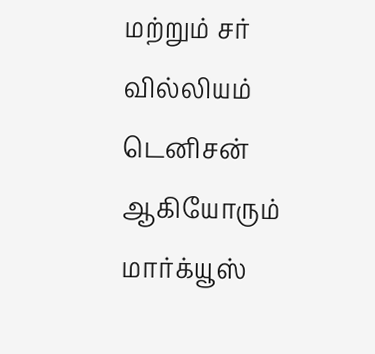மற்றும் சர் வில்லியம் டெனிசன் ஆகியோரும் மார்க்யூஸ்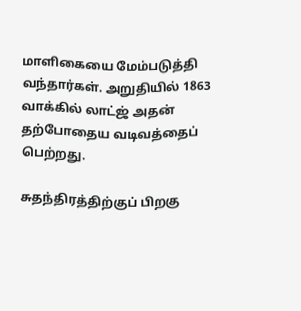மாளிகையை மேம்படுத்தி வந்தார்கள். அறுதியில் 1863 வாக்கில் லாட்ஜ் அதன் தற்போதைய வடிவத்தைப் பெற்றது.

சுதந்திரத்திற்குப் பிறகு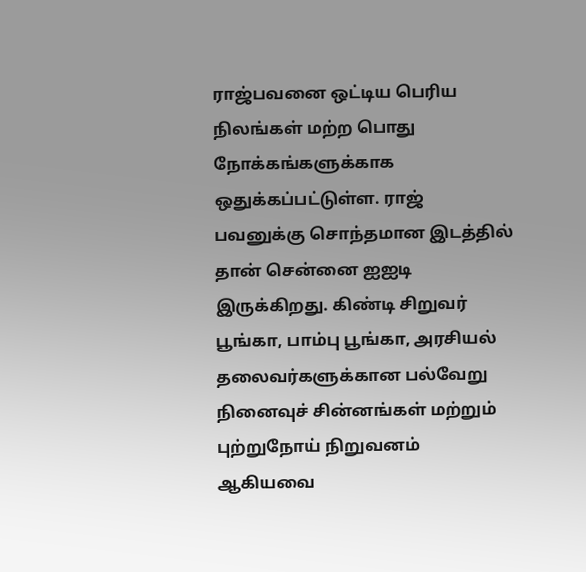ராஜ்பவனை ஒட்டிய பெரிய நிலங்கள் மற்ற பொது நோக்கங்களுக்காக ஒதுக்கப்பட்டுள்ள. ராஜ் பவனுக்கு சொந்தமான இடத்தில் தான் சென்னை ஐஐடி இருக்கிறது. கிண்டி சிறுவர் பூங்கா, பாம்பு பூங்கா, அரசியல் தலைவர்களுக்கான பல்வேறு நினைவுச் சின்னங்கள் மற்றும் புற்றுநோய் நிறுவனம் ஆகியவை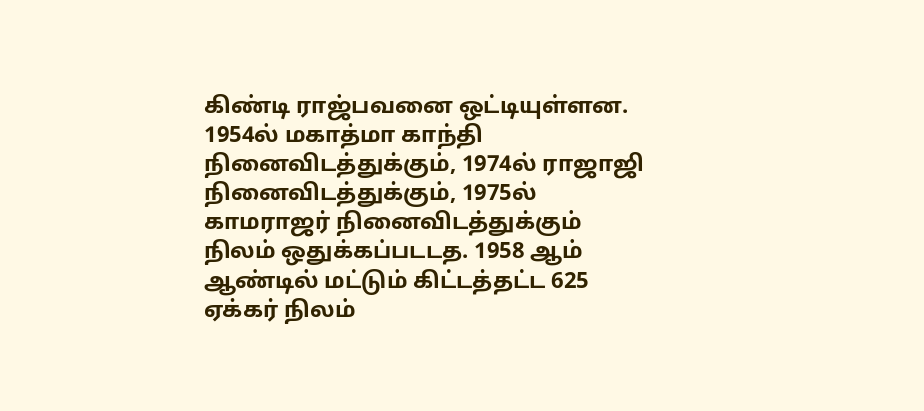கிண்டி ராஜ்பவனை ஒட்டியுள்ளன. 1954ல் மகாத்மா காந்தி நினைவிடத்துக்கும், 1974ல் ராஜாஜி நினைவிடத்துக்கும், 1975ல் காமராஜர் நினைவிடத்துக்கும் நிலம் ஒதுக்கப்படடத. 1958 ஆம் ஆண்டில் மட்டும் கிட்டத்தட்ட 625 ஏக்கர் நிலம்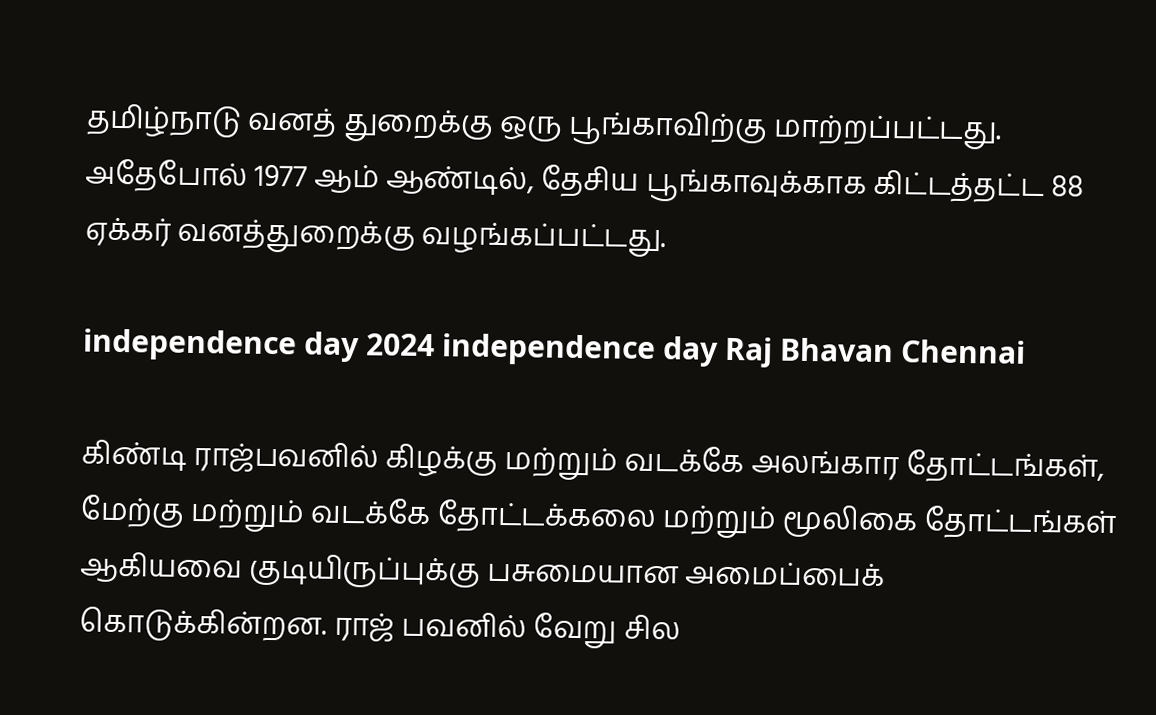தமிழ்நாடு வனத் துறைக்கு ஒரு பூங்காவிற்கு மாற்றப்பட்டது. அதேபோல் 1977 ஆம் ஆண்டில், தேசிய பூங்காவுக்காக கிட்டத்தட்ட 88 ஏக்கர் வனத்துறைக்கு வழங்கப்பட்டது.

independence day 2024 independence day Raj Bhavan Chennai

கிண்டி ராஜ்பவனில் கிழக்கு மற்றும் வடக்கே அலங்கார தோட்டங்கள், மேற்கு மற்றும் வடக்கே தோட்டக்கலை மற்றும் மூலிகை தோட்டங்கள் ஆகியவை குடியிருப்புக்கு பசுமையான அமைப்பைக் கொடுக்கின்றன. ராஜ் பவனில் வேறு சில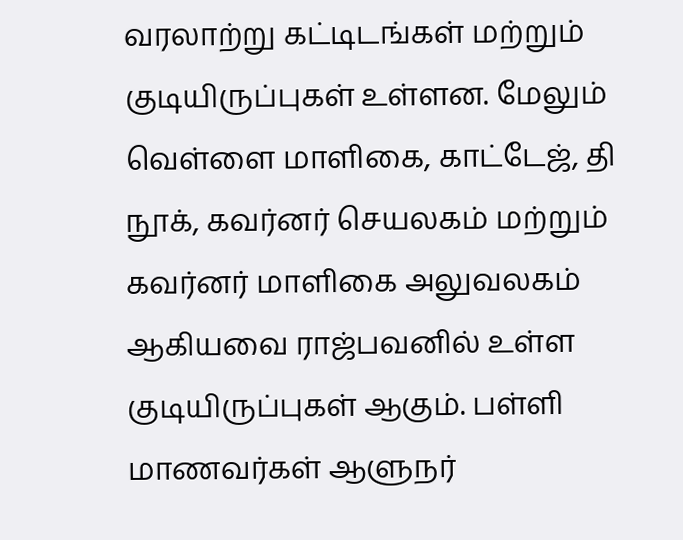வரலாற்று கட்டிடங்கள் மற்றும் குடியிருப்புகள் உள்ளன. மேலும் வெள்ளை மாளிகை, காட்டேஜ், தி நூக், கவர்னர் செயலகம் மற்றும் கவர்னர் மாளிகை அலுவலகம் ஆகியவை ராஜ்பவனில் உள்ள குடியிருப்புகள் ஆகும். பள்ளி மாணவர்கள் ஆளுநர்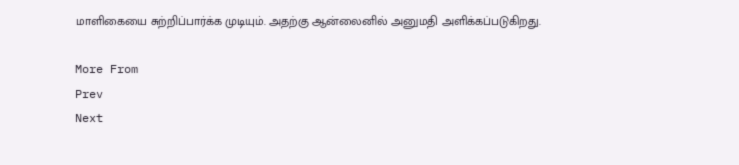மாளிகையை சுற்றிப்பார்க்க முடியும். அதற்கு ஆன்லைனில் அனுமதி அளிக்கப்படுகிறது.

More From
Prev
Next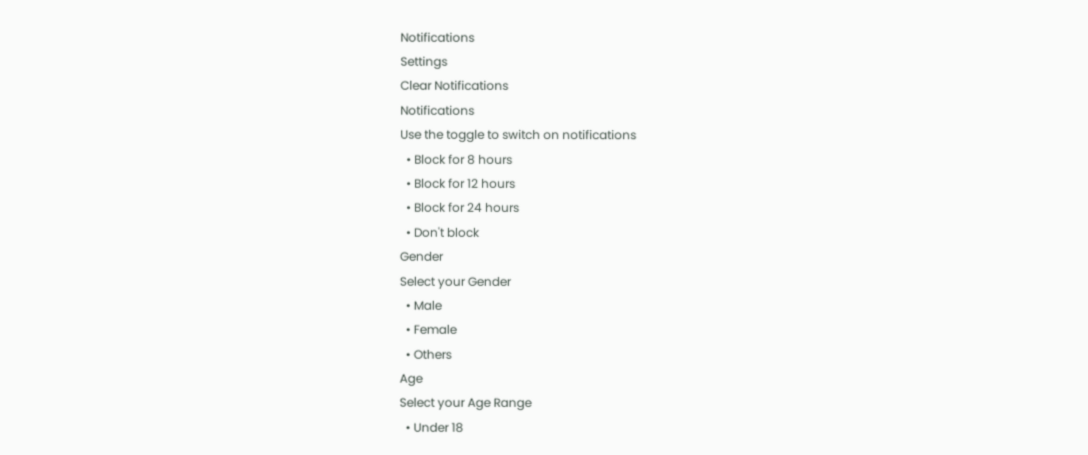Notifications
Settings
Clear Notifications
Notifications
Use the toggle to switch on notifications
  • Block for 8 hours
  • Block for 12 hours
  • Block for 24 hours
  • Don't block
Gender
Select your Gender
  • Male
  • Female
  • Others
Age
Select your Age Range
  • Under 18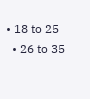• 18 to 25
  • 26 to 35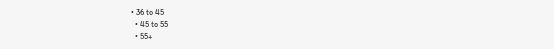• 36 to 45
  • 45 to 55
  • 55+